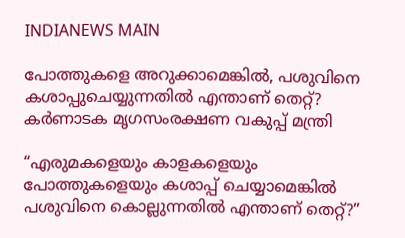INDIANEWS MAIN

പോത്തുകളെ അറുക്കാമെങ്കിൽ, പശുവിനെ കശാപ്പുചെയ്യുന്നതിൽ എന്താണ് തെറ്റ്? കർണാടക മൃഗസംരക്ഷണ വകുപ്പ് മന്ത്രി

“എരുമകളെയും കാളകളെയും പോത്തുകളെയും കശാപ്പ് ചെയ്യാമെങ്കിൽ പശുവിനെ കൊല്ലുന്നതിൽ എന്താണ് തെറ്റ്?”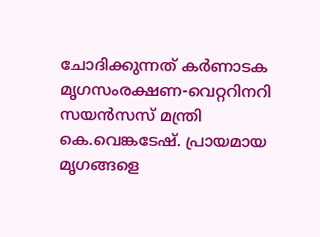ചോദിക്കുന്നത് കര്‍ണാടക മൃഗസംരക്ഷണ-വെറ്ററിനറി സയൻസസ് മന്ത്രി കെ.വെങ്കടേഷ്. പ്രായമായ മൃഗങ്ങളെ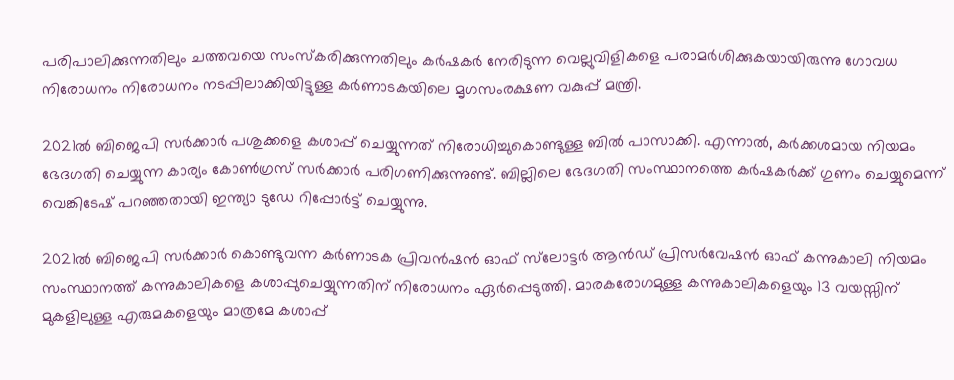പരിപാലിക്കുന്നതിലും ചത്തവയെ സംസ്കരിക്കുന്നതിലും കർഷകർ നേരിടുന്ന വെല്ലുവിളികളെ പരാമർശിക്കുകയായിരുന്നു ഗോവധ നിരോധനം നിരോധനം നടപ്പിലാക്കിയിട്ടുള്ള കർണാടകയിലെ മൃഗസംരക്ഷണ വകുപ്പ് മന്ത്രി.

2021ൽ ബിജെപി സർക്കാർ പശുക്കളെ കശാപ്പ് ചെയ്യുന്നത് നിരോധിച്ചുകൊണ്ടുള്ള ബിൽ പാസാക്കി. എന്നാൽ, കർക്കശമായ നിയമം ഭേദഗതി ചെയ്യുന്ന കാര്യം കോൺഗ്രസ് സർക്കാർ പരിഗണിക്കുന്നുണ്ട്. ബില്ലിലെ ഭേദഗതി സംസ്ഥാനത്തെ കർഷകർക്ക് ഗുണം ചെയ്യുമെന്ന് വെങ്കിടേഷ് പറഞ്ഞതായി ഇന്ത്യാ ടുഡേ റിപ്പോർട്ട് ചെയ്യുന്നു.

2021ൽ ബിജെപി സർക്കാർ കൊണ്ടുവന്ന കർണാടക പ്രിവൻഷൻ ഓഫ് സ്‌ലോട്ടർ ആൻഡ് പ്രിസർവേഷൻ ഓഫ് കന്നുകാലി നിയമം സംസ്ഥാനത്ത് കന്നുകാലികളെ കശാപ്പുചെയ്യുന്നതിന് നിരോധനം ഏർപ്പെടുത്തി. മാരകരോഗമുള്ള കന്നുകാലികളെയും 13 വയസ്സിന് മുകളിലുള്ള എരുമകളെയും മാത്രമേ കശാപ്പ്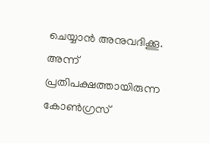ചെയ്യാൻ അനുവദിക്കൂ. അന്ന് പ്രതിപക്ഷത്തായിരുന്ന കോൺഗ്രസ്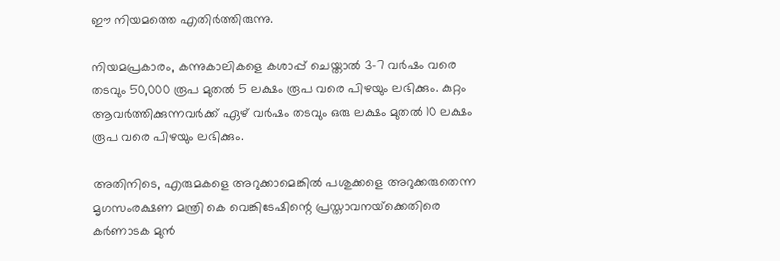ഈ നിയമത്തെ എതിർത്തിരുന്നു.

നിയമപ്രകാരം, കന്നുകാലികളെ കശാപ്പ് ചെയ്താൽ 3-7 വർഷം വരെ തടവും 50,000 രൂപ മുതൽ 5 ലക്ഷം രൂപ വരെ പിഴയും ലഭിക്കും. കുറ്റം ആവർത്തിക്കുന്നവർക്ക് ഏഴ് വർഷം തടവും ഒരു ലക്ഷം മുതൽ 10 ലക്ഷം രൂപ വരെ പിഴയും ലഭിക്കും.

അതിനിടെ, എരുമകളെ അറുക്കാമെങ്കിൽ പശുക്കളെ അറുക്കരുതെന്ന മൃഗസംരക്ഷണ മന്ത്രി കെ വെങ്കിടേഷിന്റെ പ്രസ്താവനയ്‌ക്കെതിരെ കർണാടക മുൻ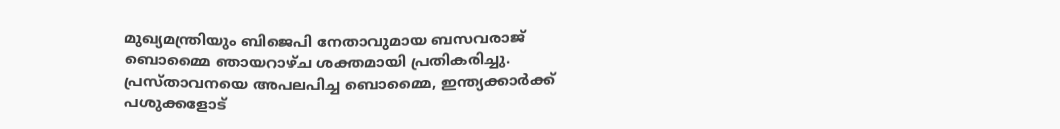മുഖ്യമന്ത്രിയും ബിജെപി നേതാവുമായ ബസവരാജ് ബൊമ്മൈ ഞായറാഴ്ച ശക്തമായി പ്രതികരിച്ചു. പ്രസ്താവനയെ അപലപിച്ച ബൊമ്മൈ, ഇന്ത്യക്കാർക്ക് പശുക്കളോട്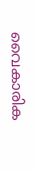വൈകാരിക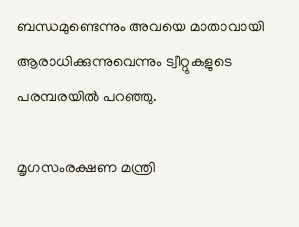ബന്ധമുണ്ടെന്നും അവയെ മാതാവായി ആരാധിക്കുന്നുവെന്നും ട്വീറ്റുകളുടെ പരമ്പരയിൽ പറഞ്ഞു.

മൃഗസംരക്ഷണ മന്ത്രി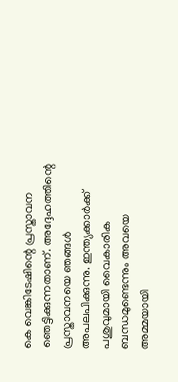കെ വെങ്കിടേഷിന്റെ പ്രസ്താവന ഞെട്ടിക്കുന്നതാണ്. അദ്ദേഹത്തിന്റെ പ്രസ്താവനയെ ഞങ്ങൾ അപലപിക്കുന്നു. ഇന്ത്യക്കാർക്ക് പശുവുമായി വൈകാരിക ബന്ധമുണ്ടെന്നും അവയെ അമ്മയായി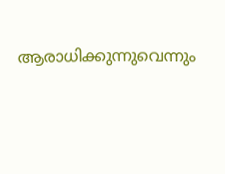ആരാധിക്കുന്നുവെന്നും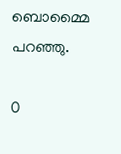ബൊമ്മൈ പറഞ്ഞു.

0